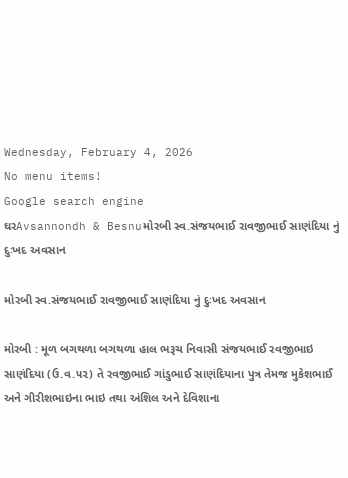Wednesday, February 4, 2026
No menu items!
Google search engine
ઘરAvsannondh & Besnuમોરબી સ્વ.સંજયભાઈ રાવજીભાઈ સાણંદિયા નું દુઃખદ અવસાન

મોરબી સ્વ.સંજયભાઈ રાવજીભાઈ સાણંદિયા નું દુઃખદ અવસાન

મોરબી : મૂળ બગથળા બગથળા હાલ ભરૂચ નિવાસી સંજયભાઈ રવજીભાઇ સાણંદિયા (ઉ.વ.૫૨) તે રવજીભાઈ ગાંડુભાઈ સાણંદિયાના પુત્ર તેમજ મુકેશભાઈ અને ગીરીશભાઇના ભાઇ તથા અંશિલ અને દેવિશાના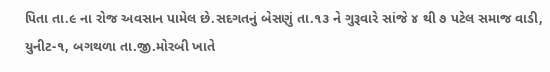પિતા તા.૯ ના રોજ અવસાન પામેલ છે.સદગતનું બેસણું તા.૧૩ ને ગુરૂવારે સાંજે ૪ થી ૭ પટેલ સમાજ વાડી, યુનીટ-૧, બગથળા તા.જી.મોરબી ખાતે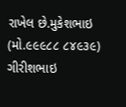રાખેલ છે.મુકેશભાઇ (મો.૯૯૯૮૮ ૮૪૯૩૯) ગીરીશભાઇ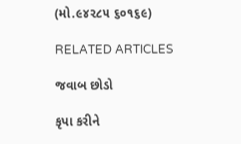(મો.૯૪૨૮૫ ૬૦૧૬૯)

RELATED ARTICLES

જવાબ છોડો

કૃપા કરીને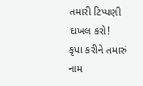તમારી ટિપ્પણી દાખલ કરો!
કૃપા કરીને તમારું નામ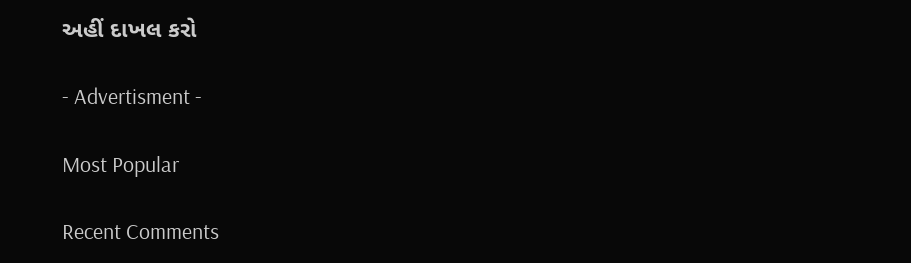અહીં દાખલ કરો

- Advertisment -

Most Popular

Recent Comments